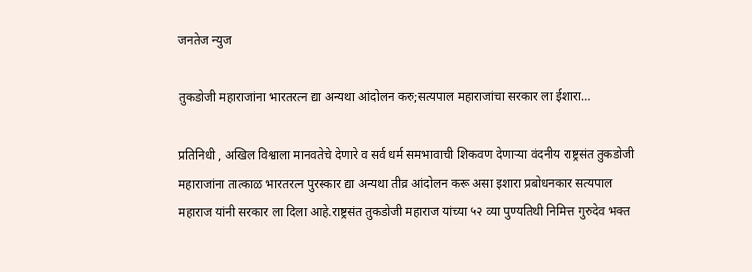जनतेज न्युज

तुकडोजी महाराजांना भारतरत्न द्या अन्यथा आंदोलन करु;सत्यपाल महाराजांचा सरकार ला ईशारा…

प्रतिनिधी , अखिल विश्वाला मानवतेचे देणारे व सर्व धर्म समभावाची शिकवण देणाऱ्या वंदनीय राष्ट्रसंत तुकडोजी महाराजांना तात्काळ भारतरत्न पुरस्कार द्या अन्यथा तीव्र आंदोलन करू असा इशारा प्रबोधनकार सत्यपाल महाराज यांनी सरकार ला दिला आहे.राष्ट्रसंत तुकडोजी महाराज यांच्या ५२ व्या पुण्यतिथी निमित्त गुरुदेव भक्त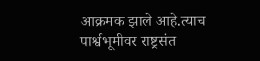आक्रमक झाले आहे.त्याच पार्श्वभूमीवर राष्ट्रसंत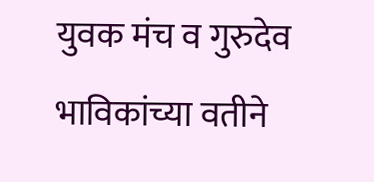युवक मंच व गुरुदेव भाविकांच्या वतीने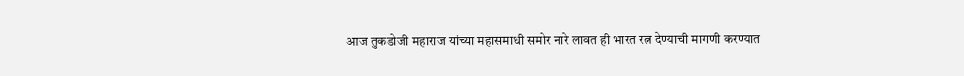आज तुकडोजी महाराज यांच्या महासमाधी समोर नारे लावत ही भारत रत्न देण्याची मागणी करण्यात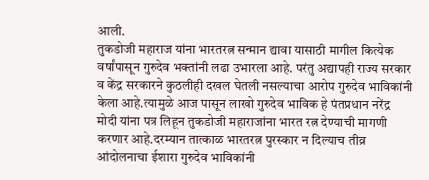आली.
तुकडोजी महाराज यांना भारतरत्न सन्मान द्यावा यासाठी मागील कित्येक वर्षांपासून गुरुदेव भक्तांनी लढा उभारला आहे. परंतु अद्यापही राज्य सरकार व केंद्र सरकारने कुठलीही दखल घेतली नसल्याचा आरोप गुरुदेव भाविकांनी केला आहे.त्यामुळे आज पासून लाखो गुरुदेव भाविक हे पंतप्रधान नरेंद्र मोदी यांना पत्र लिहून तुकडोजी महाराजांना भारत रत्न देण्याची मागणी करणार आहे.दरम्यान तात्काळ भारतरत्न पुरस्कार न दिल्याच तीव्र आंदोलनाचा ईशारा गुरुदेव भाविकांनी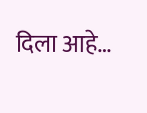दिला आहे…